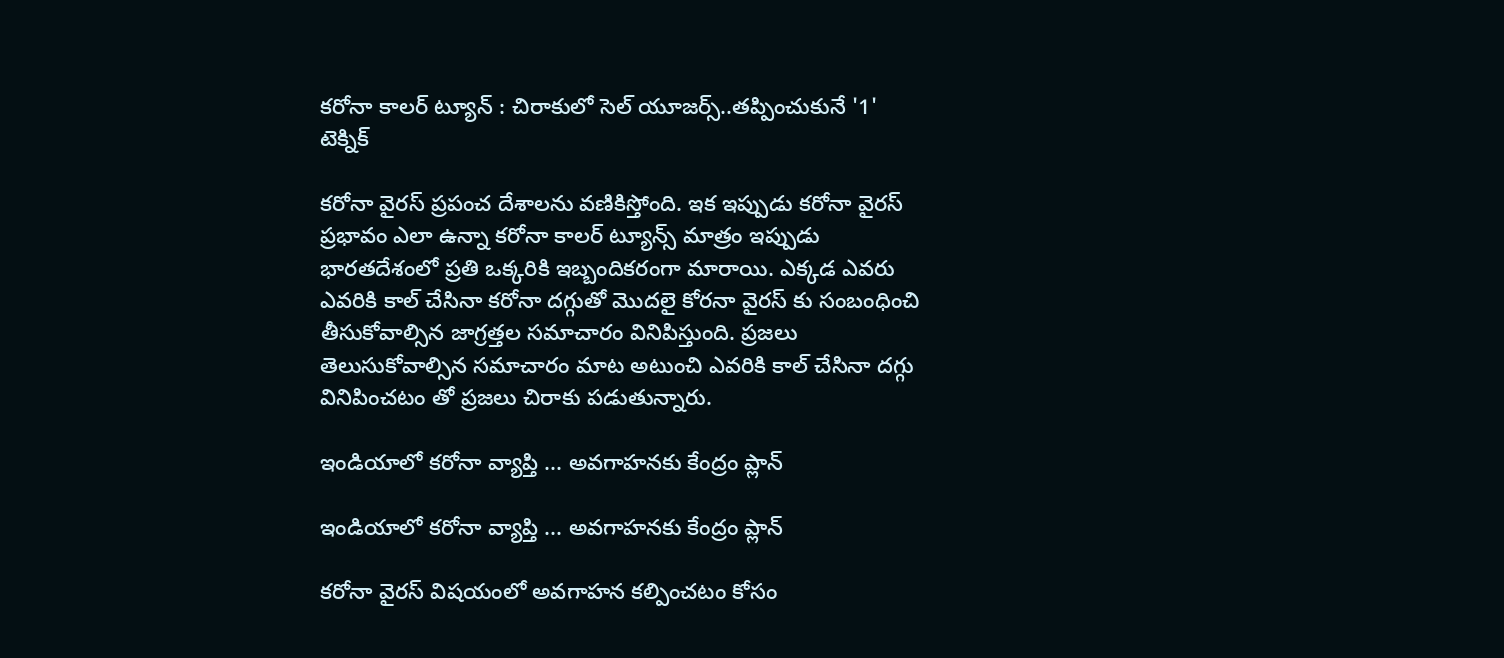కరోనా కాలర్ ట్యూన్ : చిరాకులో సెల్ యూజర్స్..తప్పించుకునే '1' టెక్నిక్

కరోనా వైరస్ ప్రపంచ దేశాలను వణికిస్తోంది. ఇక ఇప్పుడు కరోనా వైరస్ ప్రభావం ఎలా ఉన్నా కరోనా కాలర్ ట్యూన్స్ మాత్రం ఇప్పుడు భారతదేశంలో ప్రతి ఒక్కరికి ఇబ్బందికరంగా మారాయి. ఎక్కడ ఎవరు ఎవరికి కాల్ చేసినా కరోనా దగ్గుతో మొదలై కోరనా వైరస్ కు సంబంధించి తీసుకోవాల్సిన జాగ్రత్తల సమాచారం వినిపిస్తుంది. ప్రజలు తెలుసుకోవాల్సిన సమాచారం మాట అటుంచి ఎవరికి కాల్ చేసినా దగ్గు వినిపించటం తో ప్రజలు చిరాకు పడుతున్నారు.

ఇండియాలో కరోనా వ్యాప్తి ... అవగాహనకు కేంద్రం ప్లాన్

ఇండియాలో కరోనా వ్యాప్తి ... అవగాహనకు కేంద్రం ప్లాన్

కరోనా వైరస్ విషయంలో అవగాహన కల్పించటం కోసం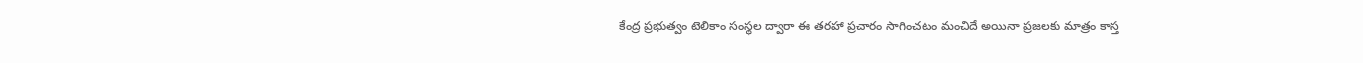కేంద్ర ప్రభుత్వం టెలికాం సంస్థల ద్వారా ఈ తరహా ప్రచారం సాగించటం మంచిదే అయినా ప్రజలకు మాత్రం కాస్త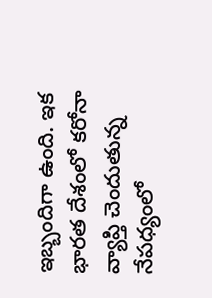ఇబ్బందిగా ఉంది. ఇక భారత దేశంలో కరోనా వ్యాప్తి చెందుతున్న నేపధ్యంలో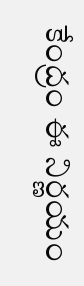కేంద్రం ఈ నిర్ణయం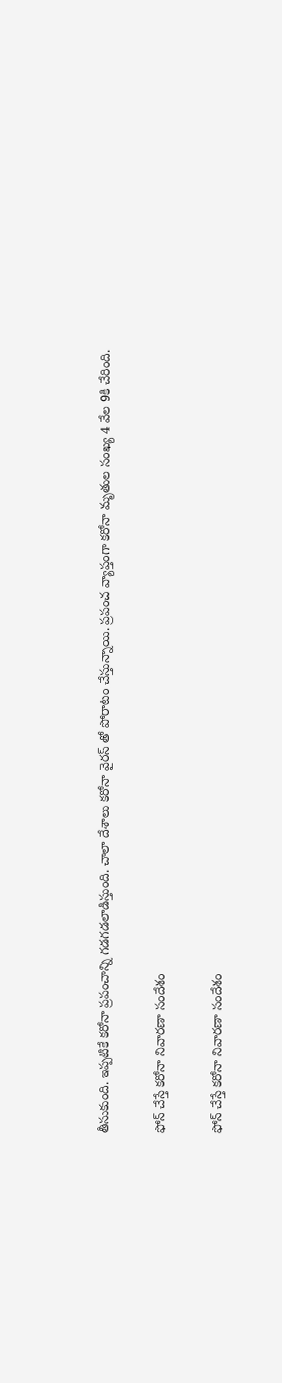తీసుకుంది. ఇప్పటికే కరోనా ప్రపంచాన్ని గడగడలాడిస్తుంది. చాలా దేశాలు కరోనా వైరస్ తో పోరాటం చేస్తున్నాయి. ప్రపంచ వ్యాప్తంగా కరోనా మృతుల సంఖ్య 4 వేల 9కి చేరింది.

ఫోన్ చేస్తే కరోనా నివారణా సందేశం

ఫోన్ చేస్తే కరోనా నివారణా సందేశం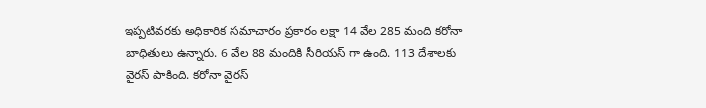ఇప్పటివరకు అధికారిక సమాచారం ప్రకారం లక్షా 14 వేల 285 మంది కరోనా బాధితులు ఉన్నారు. 6 వేల 88 మందికి సీరియస్ గా ఉంది. 113 దేశాలకు వైరస్ పాకింది. కరోనా వైరస్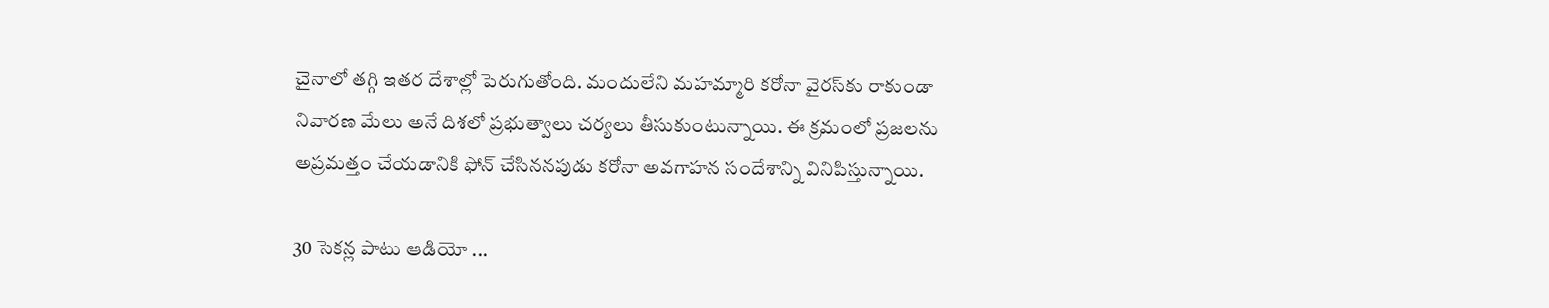చైనాలో తగ్గి ఇతర దేశాల్లో పెరుగుతోంది. మందులేని మహమ్మారి కరోనా వైరస్‌కు రాకుండా నివారణ మేలు అనే దిశలో ప్రభుత్వాలు చర్యలు తీసుకుంటున్నాయి. ఈ క్రమంలో ప్రజలను అప్రమత్తం చేయడానికి ఫోన్‌ చేసిననపుడు కరోనా అవగాహన సందేశాన్ని వినిపిస్తున్నాయి.

30 సెకన్ల పాటు ఆడియో ...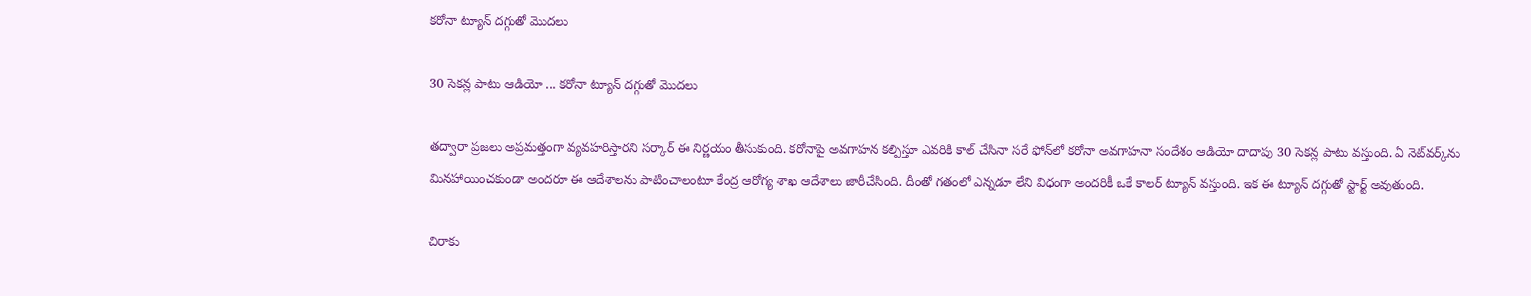కరోనా ట్యూన్ దగ్గుతో మొదలు

30 సెకన్ల పాటు ఆడియో ... కరోనా ట్యూన్ దగ్గుతో మొదలు

తద్వారా ప్రజలు అప్రమత్తంగా వ్యవహరిస్తారని సర్కార్ ఈ నిర్ణయం తీసుకుంది. కరోనాపై అవగాహన కల్పిస్తూ ఎవరికి కాల్ చేసినా సరే ఫోన్‌లో కరోనా అవగాహనా సందేశం ఆడియో దాదాపు 30 సెకన్ల పాటు వస్తుంది. ఏ నెట్‌వర్క్‌ను మినహాయించకుండా అందరూ ఈ ఆదేశాలను పాటించాలంటూ కేంద్ర ఆరోగ్య శాఖ ఆదేశాలు జారీచేసింది. దీంతో గతంలో ఎన్నడూ లేని విధంగా అందరికీ ఒకే కాలర్ ట్యూన్ వస్తుంది. ఇక ఈ ట్యూన్ దగ్గుతో స్టార్ట్ అవుతుంది.

చిరాకు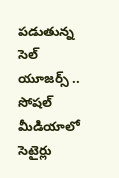పడుతున్న సెల్ యూజర్స్ .. సోషల్ మీడియాలో సెటైర్లు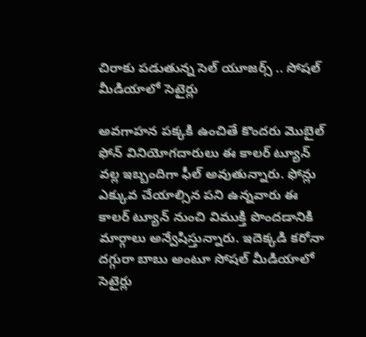చిరాకు పడుతున్న సెల్ యూజర్స్ .. సోషల్ మీడియాలో సెటైర్లు

అవగాహన పక్కకి ఉంచితే కొందరు మొబైల్ ఫోన్ వినియోగదారులు ఈ కాలర్ ట్యూన్ వల్ల ఇబ్బందిగా ఫీల్ అవుతున్నారు. ఫోన్లు ఎక్కువ చేయాల్సిన పని ఉన్నవారు ఈ కాలర్ ట్యూన్ నుంచి విముక్తి పొందడానికి మార్గాలు అన్వేషిస్తున్నారు. ఇదెక్కడి కరోనా దగ్గురా బాబు అంటూ సోషల్ మీడియాలో సెటైర్లు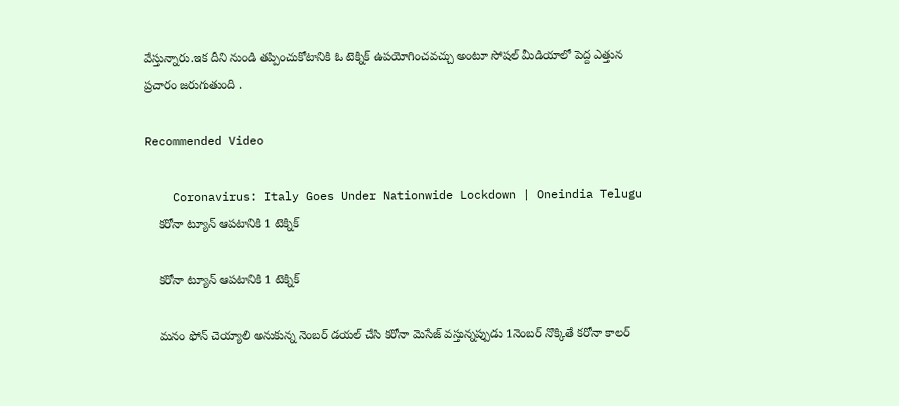వేస్తున్నారు.ఇక దీని నుండి తప్పించుకోటానికి ఓ టెక్నిక్‌ ఉపయోగించవచ్చు అంటూ సోషల్ మీడియాలో పెద్ద ఎత్తున ప్రచారం జరుగుతుంది .

Recommended Video

    Coronavirus: Italy Goes Under Nationwide Lockdown | Oneindia Telugu
    కరోనా ట్యూన్ ఆపటానికి 1 టెక్నిక్

    కరోనా ట్యూన్ ఆపటానికి 1 టెక్నిక్

    మనం ఫోన్ చెయ్యాలి అనుకున్న నెంబర్ డయల్ చేసి కరోనా మెసేజ్ వస్తున్నప్పుడు 1నెంబర్ నొక్కితే కరోనా కాలర్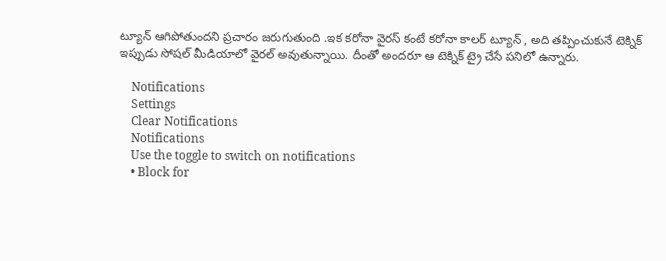ట్యూన్ ఆగిపోతుందని ప్రచారం జరుగుతుంది .ఇక కరోనా వైరస్ కంటే కరోనా కాలర్ ట్యూన్ , అది తప్పించుకునే టెక్నిక్ ఇప్పుడు సోషల్ మీడియాలో వైరల్ అవుతున్నాయి. దీంతో అందరూ ఆ టెక్నిక్ ట్రై చేసే పనిలో ఉన్నారు.

    Notifications
    Settings
    Clear Notifications
    Notifications
    Use the toggle to switch on notifications
    • Block for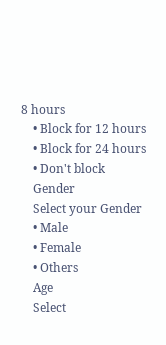8 hours
    • Block for 12 hours
    • Block for 24 hours
    • Don't block
    Gender
    Select your Gender
    • Male
    • Female
    • Others
    Age
    Select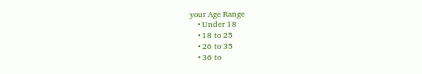your Age Range
    • Under 18
    • 18 to 25
    • 26 to 35
    • 36 to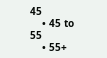45
    • 45 to 55
    • 55+